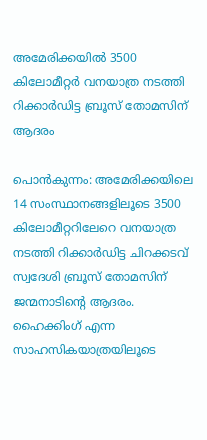അമേരിക്കയിൽ 3500 കിലോമീറ്റർ വനയാത്ര നടത്തി റിക്കാർഡിട്ട ബ്രൂസ് തോമസിന് ആദരം

പൊൻകുന്നം: അമേരിക്കയിലെ 14 സംസ്ഥാനങ്ങളിലൂടെ 3500 കിലോമീറ്ററിലേറെ വനയാത്ര നടത്തി റിക്കാർഡിട്ട ചിറക്കടവ് സ്വദേശി ബ്രൂസ് തോമസിന് ജന്മനാടിന്‍റെ ആദരം. ഹൈക്കിംഗ് എന്ന സാഹസികയാത്രയിലൂടെ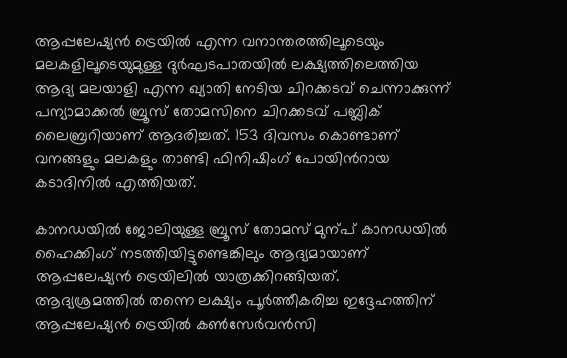ആപ്പലേഷ്യൻ ട്രെയിൽ എന്ന വനാന്തരത്തിലൂടെയും മലകളിലൂടെയുമുള്ള ദുർഘടപാതയിൽ ലക്ഷ്യത്തിലെത്തിയ ആദ്യ മലയാളി എന്ന ഖ്യാതി നേടിയ ചിറക്കടവ് ചെന്നാക്കുന്ന് പന്യാമാക്കൽ ബ്രൂസ് തോമസിനെ ചിറക്കടവ് പബ്ലിക് ലൈബ്രറിയാണ് ആദരിച്ചത്. 153 ദിവസം കൊണ്ടാണ് വനങ്ങളും മലകളും താണ്ടി ഫിനിഷിംഗ് പോയിന്‍റായ കടാദിനിൽ എത്തിയത്.

കാനഡയിൽ ജോലിയുള്ള ബ്രൂസ് തോമസ് മുന്പ് കാനഡയിൽ ഹൈക്കിംഗ് നടത്തിയിട്ടുണ്ടെങ്കിലും ആദ്യമായാണ് ആപ്പലേഷ്യൻ ട്രെയിലിൽ യാത്രക്കിറങ്ങിയത്. ആദ്യശ്രമത്തിൽ തന്നെ ലക്ഷ്യം പൂർത്തീകരിച്ച ഇദ്ദേഹത്തിന് ആപ്പലേഷ്യൻ ട്രെയിൽ കൺസേർവൻസി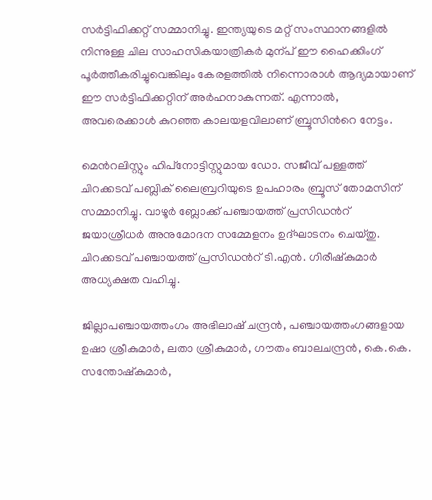സർട്ടിഫിക്കറ്റ് സമ്മാനിച്ചു. ഇന്ത്യയുടെ മറ്റ് സംസ്ഥാനങ്ങളിൽ നിന്നുള്ള ചില സാഹസികയാത്രികർ മുന്പ് ഈ ഹൈക്കിംഗ് പൂർത്തീകരിച്ചുവെങ്കിലും കേരളത്തിൽ നിന്നൊരാൾ ആദ്യമായാണ് ഈ സർട്ടിഫിക്കറ്റിന് അർഹനാകുന്നത്. എന്നാൽ, അവരെക്കാൾ കുറഞ്ഞ കാലയളവിലാണ് ബ്രൂസിന്‍റെ നേട്ടം.

മെന്‍റലിസ്റ്റും ഹിപ്‌നോട്ടിസ്റ്റുമായ ഡോ. സജീവ് പള്ളത്ത് ചിറക്കടവ് പബ്ലിക് ലൈബ്രറിയുടെ ഉപഹാരം ബ്രൂസ് തോമസിന് സമ്മാനിച്ചു. വാഴൂർ ബ്ലോക്ക് പഞ്ചായത്ത് പ്രസിഡന്‍റ് ജയാശ്രീധർ അനുമോദന സമ്മേളനം ഉദ്ഘാടനം ചെയ്തു. ചിറക്കടവ് പഞ്ചായത്ത് പ്രസിഡന്‍റ് ടി.എൻ. ഗിരീഷ്‌കുമാർ അധ്യക്ഷത വഹിച്ചു.

ജില്ലാപഞ്ചായത്തംഗം അഭിലാഷ് ചന്ദ്രൻ, പഞ്ചായത്തംഗങ്ങളായ ഉഷാ ശ്രീകുമാർ, ലതാ ശ്രീകുമാർ, ഗൗതം ബാലചന്ദ്രൻ, കെ.കെ. സന്തോഷ്‌കുമാർ,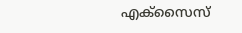എക്‌സൈസ്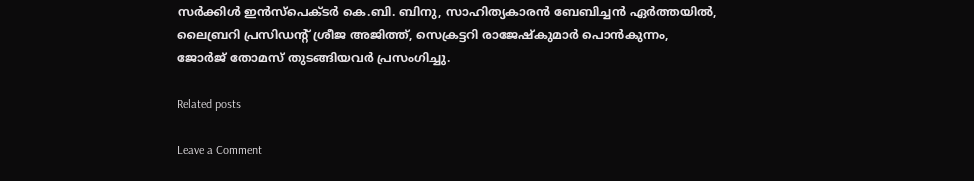സർക്കിൾ ഇൻസ്‌പെക്ടർ കെ.ബി. ബിനു, സാഹിത്യകാരൻ ബേബിച്ചൻ ഏർത്തയിൽ, ലൈബ്രറി പ്രസിഡന്‍റ് ശ്രീജ അജിത്ത്, സെക്രട്ടറി രാജേഷ്‌കുമാർ പൊൻകുന്നം, ജോർജ് തോമസ് തുടങ്ങിയവർ പ്രസംഗിച്ചു.

Related posts

Leave a Comment